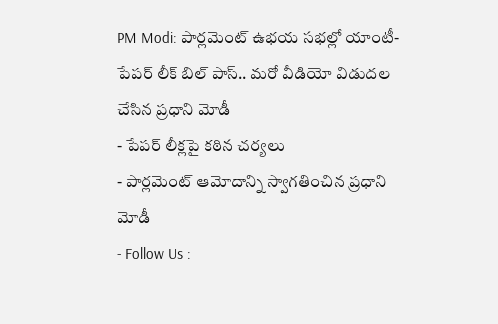PM Modi: పార్లమెంట్ ఉభయ సభల్లో యాంటీ-పేపర్ లీక్ బిల్ పాస్.. మరో వీడియో విడుదల చేసిన ప్రధాని మోడీ
- పేపర్ లీక్లపై కఠిన చర్యలు
- పార్లమెంట్ ఆమోదాన్ని స్వాగతించిన ప్రధాని మోడీ
- Follow Us :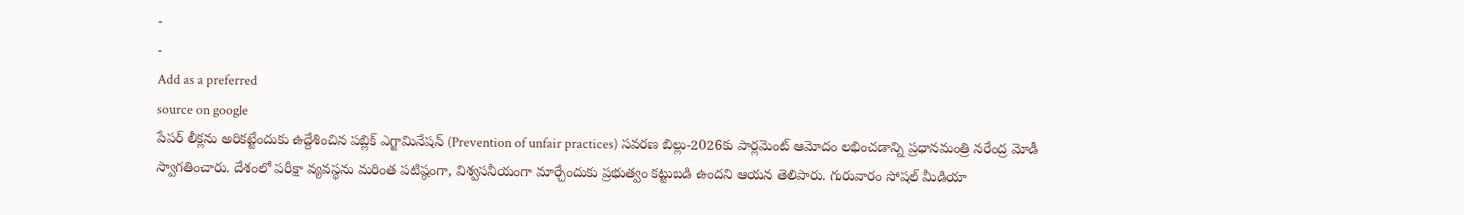-
-
Add as a preferred
source on google
పేపర్ లీక్లను అరికట్టేందుకు ఉద్దేశించిన పబ్లిక్ ఎగ్జామినేషన్ (Prevention of unfair practices) సవరణ బిల్లు-2026కు పార్లమెంట్ ఆమోదం లభించడాన్ని ప్రధానమంత్రి నరేంద్ర మోడీ స్వాగతించారు. దేశంలో పరీక్షా వ్యవస్థను మరింత పటిష్ఠంగా, విశ్వసనీయంగా మార్చేందుకు ప్రభుత్వం కట్టుబడి ఉందని ఆయన తెలిపారు. గురువారం సోషల్ మీడియా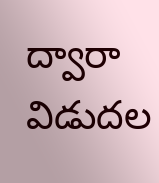ద్వారా విడుదల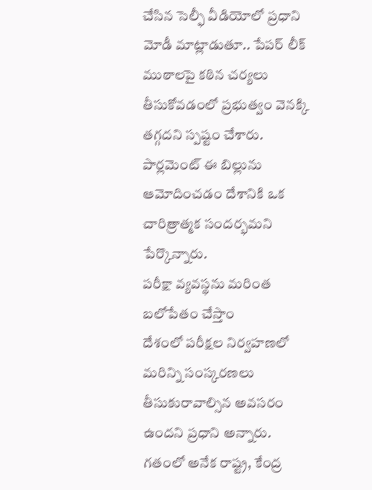చేసిన సెల్ఫీ వీడియోలో ప్రధాని మోడీ మాట్లాడుతూ.. పేపర్ లీక్ ముఠాలపై కఠిన చర్యలు తీసుకోవడంలో ప్రభుత్వం వెనక్కి తగ్గదని స్పష్టం చేశారు. పార్లమెంట్ ఈ బిల్లును ఆమోదించడం దేశానికి ఒక చారిత్రాత్మక సందర్భమని పేర్కొన్నారు.
పరీక్షా వ్యవస్థను మరింత బలోపేతం చేస్తాం
దేశంలో పరీక్షల నిర్వహణలో మరిన్ని సంస్కరణలు తీసుకురావాల్సిన అవసరం ఉందని ప్రధాని అన్నారు. గతంలో అనేక రాష్ట్ర, కేంద్ర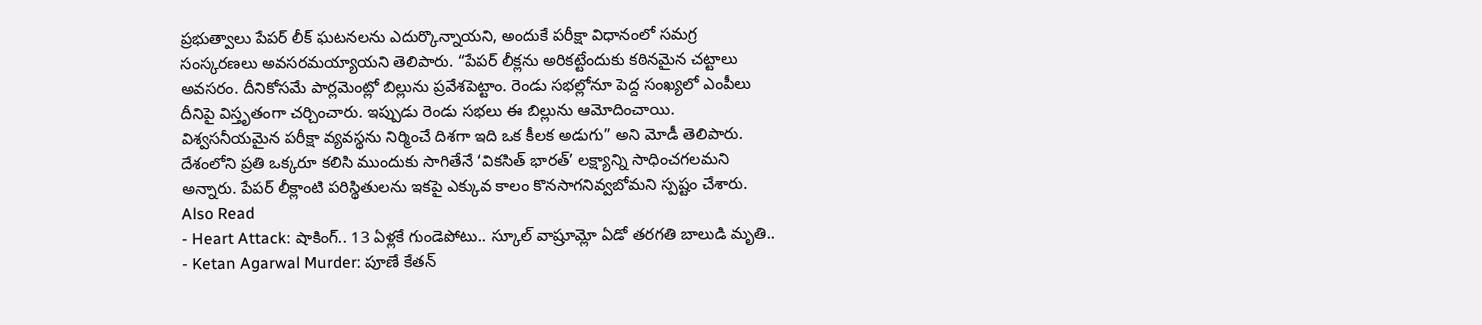ప్రభుత్వాలు పేపర్ లీక్ ఘటనలను ఎదుర్కొన్నాయని, అందుకే పరీక్షా విధానంలో సమగ్ర సంస్కరణలు అవసరమయ్యాయని తెలిపారు. “పేపర్ లీక్లను అరికట్టేందుకు కఠినమైన చట్టాలు అవసరం. దీనికోసమే పార్లమెంట్లో బిల్లును ప్రవేశపెట్టాం. రెండు సభల్లోనూ పెద్ద సంఖ్యలో ఎంపీలు దీనిపై విస్తృతంగా చర్చించారు. ఇప్పుడు రెండు సభలు ఈ బిల్లును ఆమోదించాయి. విశ్వసనీయమైన పరీక్షా వ్యవస్థను నిర్మించే దిశగా ఇది ఒక కీలక అడుగు” అని మోడీ తెలిపారు. దేశంలోని ప్రతి ఒక్కరూ కలిసి ముందుకు సాగితేనే ‘వికసిత్ భారత్’ లక్ష్యాన్ని సాధించగలమని అన్నారు. పేపర్ లీక్లాంటి పరిస్థితులను ఇకపై ఎక్కువ కాలం కొనసాగనివ్వబోమని స్పష్టం చేశారు.
Also Read
- Heart Attack: షాకింగ్.. 13 ఏళ్లకే గుండెపోటు.. స్కూల్ వాష్రూమ్లో ఏడో తరగతి బాలుడి మృతి..
- Ketan Agarwal Murder: పూణే కేతన్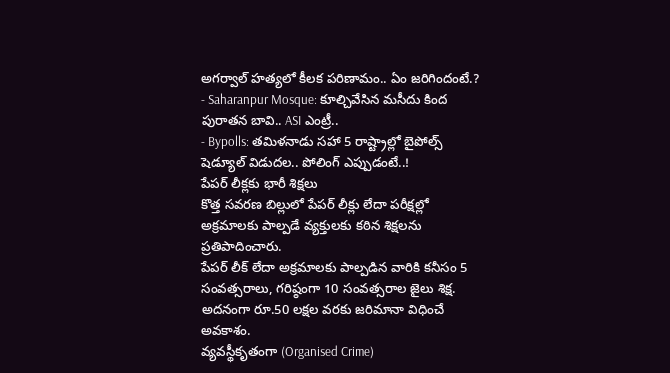అగర్వాల్ హత్యలో కీలక పరిణామం.. ఏం జరిగిందంటే.?
- Saharanpur Mosque: కూల్చివేసిన మసీదు కింద పురాతన బావి.. ASI ఎంట్రీ..
- Bypolls: తమిళనాడు సహా 5 రాష్ట్రాల్లో బైపోల్స్ షెడ్యూల్ విడుదల.. పోలింగ్ ఎప్పుడంటే..!
పేపర్ లీక్లకు భారీ శిక్షలు
కొత్త సవరణ బిల్లులో పేపర్ లీక్లు లేదా పరీక్షల్లో అక్రమాలకు పాల్పడే వ్యక్తులకు కఠిన శిక్షలను ప్రతిపాదించారు.
పేపర్ లీక్ లేదా అక్రమాలకు పాల్పడిన వారికి కనీసం 5 సంవత్సరాలు, గరిష్ఠంగా 10 సంవత్సరాల జైలు శిక్ష.
అదనంగా రూ.50 లక్షల వరకు జరిమానా విధించే అవకాశం.
వ్యవస్థీకృతంగా (Organised Crime)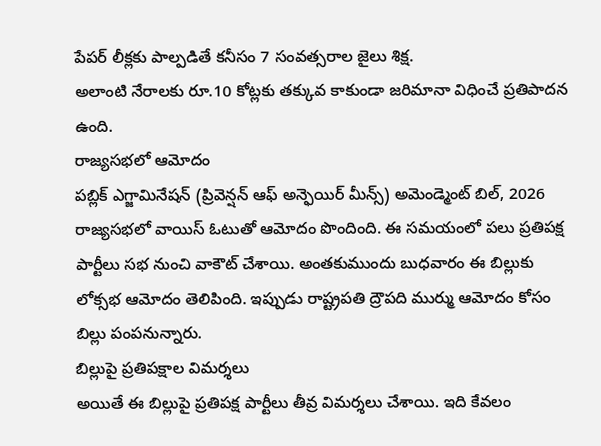పేపర్ లీక్లకు పాల్పడితే కనీసం 7 సంవత్సరాల జైలు శిక్ష.
అలాంటి నేరాలకు రూ.10 కోట్లకు తక్కువ కాకుండా జరిమానా విధించే ప్రతిపాదన ఉంది.
రాజ్యసభలో ఆమోదం
పబ్లిక్ ఎగ్జామినేషన్ (ప్రివెన్షన్ ఆఫ్ అన్ఫెయిర్ మీన్స్) అమెండ్మెంట్ బిల్, 2026 రాజ్యసభలో వాయిస్ ఓటుతో ఆమోదం పొందింది. ఈ సమయంలో పలు ప్రతిపక్ష పార్టీలు సభ నుంచి వాకౌట్ చేశాయి. అంతకుముందు బుధవారం ఈ బిల్లుకు లోక్సభ ఆమోదం తెలిపింది. ఇప్పుడు రాష్ట్రపతి ద్రౌపది ముర్ము ఆమోదం కోసం బిల్లు పంపనున్నారు.
బిల్లుపై ప్రతిపక్షాల విమర్శలు
అయితే ఈ బిల్లుపై ప్రతిపక్ష పార్టీలు తీవ్ర విమర్శలు చేశాయి. ఇది కేవలం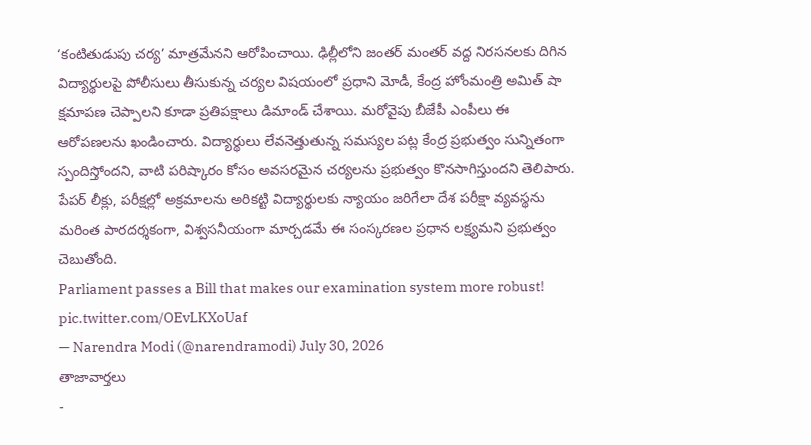‘కంటితుడుపు చర్య’ మాత్రమేనని ఆరోపించాయి. ఢిల్లీలోని జంతర్ మంతర్ వద్ద నిరసనలకు దిగిన విద్యార్థులపై పోలీసులు తీసుకున్న చర్యల విషయంలో ప్రధాని మోడీ, కేంద్ర హోంమంత్రి అమిత్ షా క్షమాపణ చెప్పాలని కూడా ప్రతిపక్షాలు డిమాండ్ చేశాయి. మరోవైపు బీజేపీ ఎంపీలు ఈ ఆరోపణలను ఖండించారు. విద్యార్థులు లేవనెత్తుతున్న సమస్యల పట్ల కేంద్ర ప్రభుత్వం సున్నితంగా స్పందిస్తోందని, వాటి పరిష్కారం కోసం అవసరమైన చర్యలను ప్రభుత్వం కొనసాగిస్తుందని తెలిపారు. పేపర్ లీక్లు, పరీక్షల్లో అక్రమాలను అరికట్టి విద్యార్థులకు న్యాయం జరిగేలా దేశ పరీక్షా వ్యవస్థను మరింత పారదర్శకంగా, విశ్వసనీయంగా మార్చడమే ఈ సంస్కరణల ప్రధాన లక్ష్యమని ప్రభుత్వం చెబుతోంది.
Parliament passes a Bill that makes our examination system more robust! pic.twitter.com/OEvLKXoUaf
— Narendra Modi (@narendramodi) July 30, 2026
తాజావార్తలు
-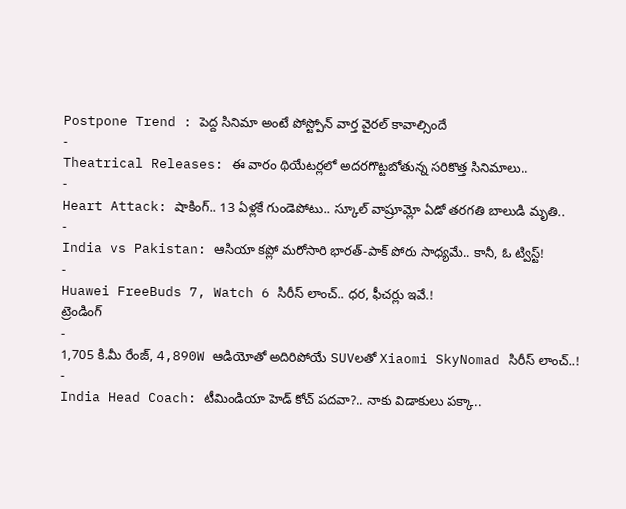Postpone Trend : పెద్ద సినిమా అంటే పోస్ట్పోన్ వార్త వైరల్ కావాల్సిందే
-
Theatrical Releases: ఈ వారం థియేటర్లలో అదరగొట్టబోతున్న సరికొత్త సినిమాలు..
-
Heart Attack: షాకింగ్.. 13 ఏళ్లకే గుండెపోటు.. స్కూల్ వాష్రూమ్లో ఏడో తరగతి బాలుడి మృతి..
-
India vs Pakistan: ఆసియా కప్లో మరోసారి భారత్-పాక్ పోరు సాధ్యమే.. కానీ, ఓ ట్విస్ట్!
-
Huawei FreeBuds 7, Watch 6 సిరీస్ లాంచ్.. ధర, ఫీచర్లు ఇవే.!
ట్రెండింగ్
-
1,705 కి.మీ రేంజ్, 4,890W ఆడియోతో అదిరిపోయే SUVలతో Xiaomi SkyNomad సిరీస్ లాంచ్..!
-
India Head Coach: టీమిండియా హెడ్ కోచ్ పదవా?.. నాకు విడాకులు పక్కా..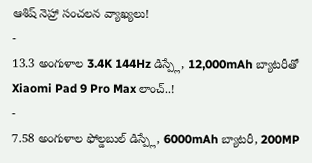ఆశిష్ నెహ్రా సంచలన వ్యాఖ్యలు!
-
13.3 అంగుళాల 3.4K 144Hz డిస్ప్లే, 12,000mAh బ్యాటరీతో Xiaomi Pad 9 Pro Max లాంచ్..!
-
7.58 అంగుళాల ఫోల్డబుల్ డిస్ప్లే, 6000mAh బ్యాటరీ, 200MP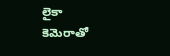లైకా కెమెరాతో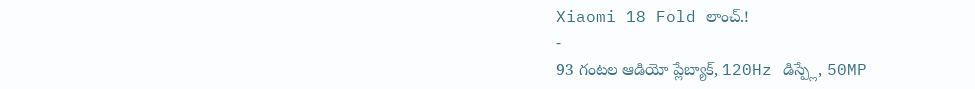Xiaomi 18 Fold లాంచ్.!
-
93 గంటల ఆడియో ప్లేబ్యాక్, 120Hz డిస్ప్లే, 50MP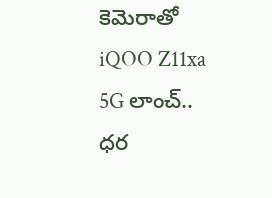కెమెరాతో iQOO Z11xa 5G లాంచ్.. ధర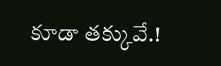కూడా తక్కువే.!